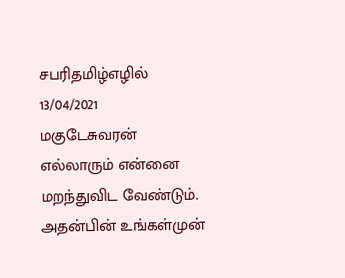சபரிதமிழ்எழில்
13/04/2021
மகுடேசுவரன்
எல்லாரும் என்னை
மறந்துவிட வேண்டும்.
அதன்பின் உங்கள்முன்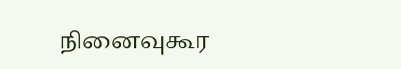நினைவுகூர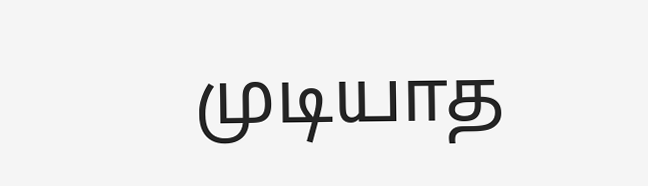முடியாத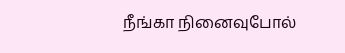நீங்கா நினைவுபோல்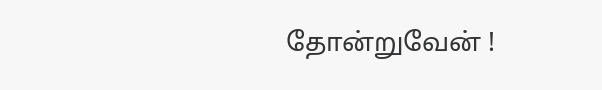தோன்றுவேன் !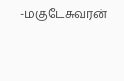-மகுடேசுவரன்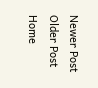Newer Post
Older Post
Home